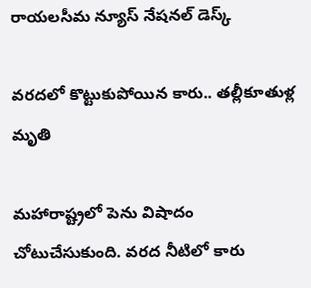రాయలసీమ న్యూస్ నేషనల్ డెస్క్

వరదలో కొట్టుకుపోయిన కారు.. తల్లీకూతుళ్ల మృతి

మహారాష్ట్రలో పెను విషాదం చోటుచేసుకుంది. వరద నీటిలో కారు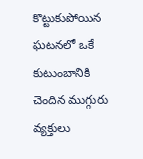కొట్టుకుపోయిన ఘటనలో ఒకే కుటుంబానికి చెందిన ముగ్గురు వ్యక్తులు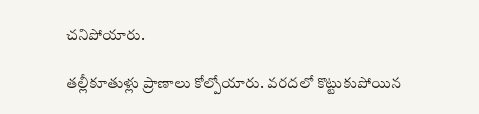చనిపోయారు.

తల్లీకూతుళ్లు ప్రాణాలు కోల్పోయారు. వరదలో కొట్టుకుపోయిన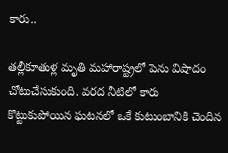కారు..

తల్లీకూతుళ్ల మృతి మహారాష్ట్రలో పెను విషాదం చోటుచేసుకుంది. వరద నీటిలో కారు కొట్టుకుపోయిన ఘటనలో ఒకే కుటుంబానికి చెందిన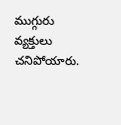ముగ్గురు వ్యక్తులు చనిపోయారు.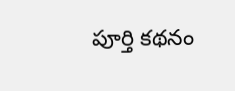పూర్తి కథనం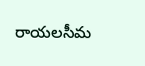రాయలసీమ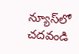న్యూస్‌లో చదవండి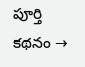పూర్తి కథనం →